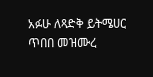አፉሁ ለጻድቅ ይትሜሀር ጥበበ መዝሙረ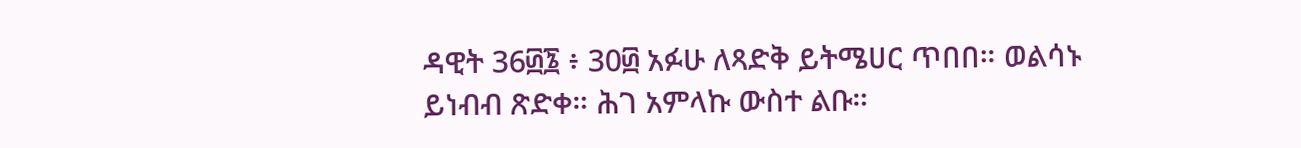ዳዊት 36፴፮ ፥ 30፴ አፉሁ ለጻድቅ ይትሜሀር ጥበበ። ወልሳኑ ይነብብ ጽድቀ። ሕገ አምላኩ ውስተ ልቡ።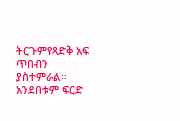ትርጉምየጻድቅ አፍ ጥበብን ያስተምራል። አንደበቱም ፍርድ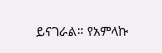ይናገራል። የአምላኩ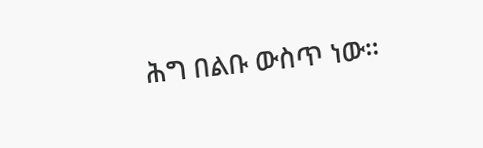ሕግ በልቡ ውስጥ ነው።